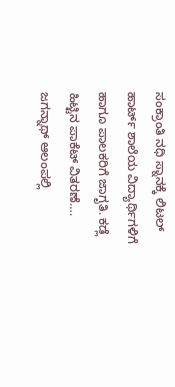ಸಂಕ್ರಾಂತಿ ನಧಿ ಸ್ನಾನಕ್ಕೆ ಲಿಟಲ್ ಹಾರ್ಟ್ ಶಾಲೆಯ ವಿದ್ಯಾರ್ಥಿಗಳಿಗೆ ಹಾಗೂ ಪಾಲಕರಿಗೆ ಜಾಗೃತಿ. ಕಡ್ಲೆ ಹಿಟ್ಟಿನ ಪಾಕೆಟ್ ವಿತರಣೆ…. ಜಗನ್ನಾಥ್ ಆಲಂಪಲ್ಲಿ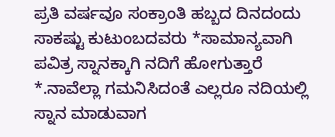ಪ್ರತಿ ವರ್ಷವೂ ಸಂಕ್ರಾಂತಿ ಹಬ್ಬದ ದಿನದಂದು ಸಾಕಷ್ಟು ಕುಟುಂಬದವರು *ಸಾಮಾನ್ಯವಾಗಿ ಪವಿತ್ರ ಸ್ನಾನಕ್ಕಾಗಿ ನದಿಗೆ ಹೋಗುತ್ತಾರೆ *.ನಾವೆಲ್ಲಾ ಗಮನಿಸಿದಂತೆ ಎಲ್ಲರೂ ನದಿಯಲ್ಲಿ ಸ್ನಾನ ಮಾಡುವಾಗ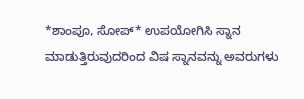*ಶಾಂಪೂ, ಸೋಪ್* ಉಪಯೋಗಿಸಿ ಸ್ನಾನ ಮಾಡುತ್ತಿರುವುದರಿಂದ ವಿಷ ಸ್ನಾನವನ್ನು ಅವರುಗಳು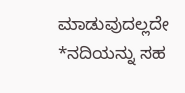ಮಾಡುವುದಲ್ಲದೇ *ನದಿಯನ್ನು ಸಹ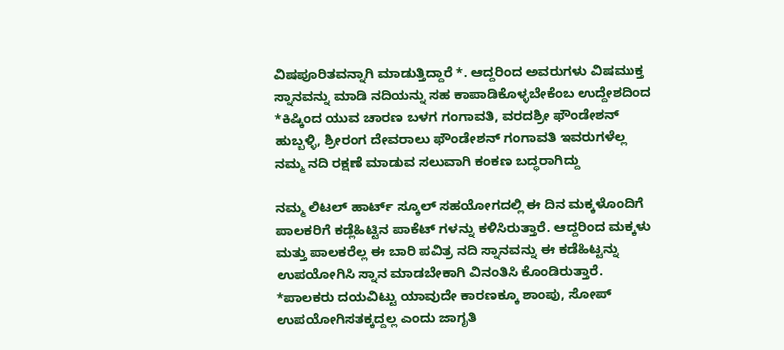ವಿಷಪೂರಿತವನ್ನಾಗಿ ಮಾಡುತ್ತಿದ್ದಾರೆ *. ಆದ್ದರಿಂದ ಅವರುಗಳು ವಿಷಮುಕ್ತ ಸ್ನಾನವನ್ನು ಮಾಡಿ ನದಿಯನ್ನು ಸಹ ಕಾಪಾಡಿಕೊಳ್ಳಬೇಕೆಂಬ ಉದ್ದೇಶದಿಂದ *ಕಿಷ್ಕಿಂದ ಯುವ ಚಾರಣ ಬಳಗ ಗಂಗಾವತಿ, ವರದಶ್ರೀ ಫೌಂಡೇಶನ್ ಹುಬ್ಬಳ್ಳಿ, ಶ್ರೀರಂಗ ದೇವರಾಲು ಫೌಂಡೇಶನ್ ಗಂಗಾವತಿ ಇವರುಗಳೆಲ್ಲ ನಮ್ಮ ನದಿ ರಕ್ಷಣೆ ಮಾಡುವ ಸಲುವಾಗಿ ಕಂಕಣ ಬದ್ಧರಾಗಿದ್ದು

ನಮ್ಮ ಲಿಟಲ್ ಹಾರ್ಟ್ ಸ್ಕೂಲ್ ಸಹಯೋಗದಲ್ಲಿ ಈ ದಿನ ಮಕ್ಕಳೊಂದಿಗೆ ಪಾಲಕರಿಗೆ ಕಡ್ಲೆಹಿಟ್ಟಿನ ಪಾಕೆಟ್ ಗಳನ್ನು ಕಳಿಸಿರುತ್ತಾರೆ. ಆದ್ದರಿಂದ ಮಕ್ಕಳು ಮತ್ತು ಪಾಲಕರೆಲ್ಲ ಈ ಬಾರಿ ಪವಿತ್ರ ನದಿ ಸ್ನಾನವನ್ನು ಈ ಕಡೆಹಿಟ್ಟನ್ನು ಉಪಯೋಗಿಸಿ ಸ್ನಾನ ಮಾಡಬೇಕಾಗಿ ವಿನಂತಿಸಿ ಕೊಂಡಿರುತ್ತಾರೆ. *ಪಾಲಕರು ದಯವಿಟ್ಟು ಯಾವುದೇ ಕಾರಣಕ್ಕೂ ಶಾಂಪು, ಸೋಪ್ ಉಪಯೋಗಿಸತಕ್ಕದ್ದಲ್ಲ ಎಂದು ಜಾಗೃತಿ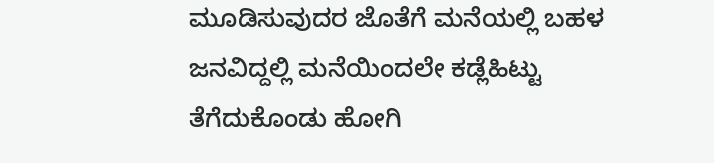ಮೂಡಿಸುವುದರ ಜೊತೆಗೆ ಮನೆಯಲ್ಲಿ ಬಹಳ ಜನವಿದ್ದಲ್ಲಿ ಮನೆಯಿಂದಲೇ ಕಡ್ಲೆಹಿಟ್ಟು ತೆಗೆದುಕೊಂಡು ಹೋಗಿ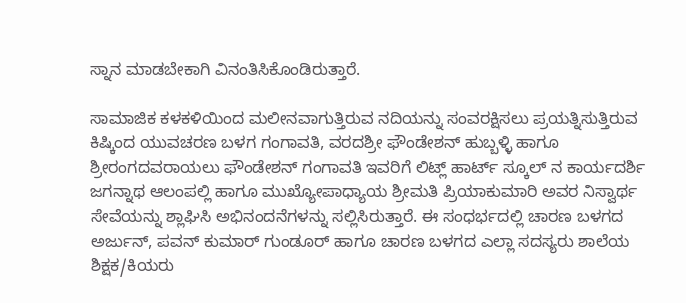ಸ್ನಾನ ಮಾಡಬೇಕಾಗಿ ವಿನಂತಿಸಿಕೊಂಡಿರುತ್ತಾರೆ.

ಸಾಮಾಜಿಕ ಕಳಕಳಿಯಿಂದ ಮಲೀನವಾಗುತ್ತಿರುವ ನದಿಯನ್ನು ಸಂವರಕ್ಷಿಸಲು ಪ್ರಯತ್ನಿಸುತ್ತಿರುವ ಕಿಷ್ಕಿಂದ ಯುವಚರಣ ಬಳಗ ಗಂಗಾವತಿ, ವರದಶ್ರೀ ಫೌಂಡೇಶನ್ ಹುಬ್ಬಳ್ಳಿ ಹಾಗೂ ಶ್ರೀರಂಗದವರಾಯಲು ಫೌಂಡೇಶನ್ ಗಂಗಾವತಿ ಇವರಿಗೆ ಲಿಟ್ಲ್ ಹಾರ್ಟ್ ಸ್ಕೂಲ್ ನ ಕಾರ್ಯದರ್ಶಿ ಜಗನ್ನಾಥ ಆಲಂಪಲ್ಲಿ ಹಾಗೂ ಮುಖ್ಯೋಪಾಧ್ಯಾಯ ಶ್ರೀಮತಿ ಪ್ರಿಯಾಕುಮಾರಿ ಅವರ ನಿಸ್ವಾರ್ಥ ಸೇವೆಯನ್ನು ಶ್ಲಾಘಿಸಿ ಅಭಿನಂದನೆಗಳನ್ನು ಸಲ್ಲಿಸಿರುತ್ತಾರೆ. ಈ ಸಂಧರ್ಭದಲ್ಲಿ ಚಾರಣ ಬಳಗದ ಅರ್ಜುನ್, ಪವನ್ ಕುಮಾರ್ ಗುಂಡೂರ್ ಹಾಗೂ ಚಾರಣ ಬಳಗದ ಎಲ್ಲಾ ಸದಸ್ಯರು ಶಾಲೆಯ ಶಿಕ್ಷಕ/ಕಿಯರು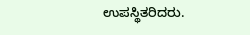ಉಪಸ್ಥಿತರಿದರು.